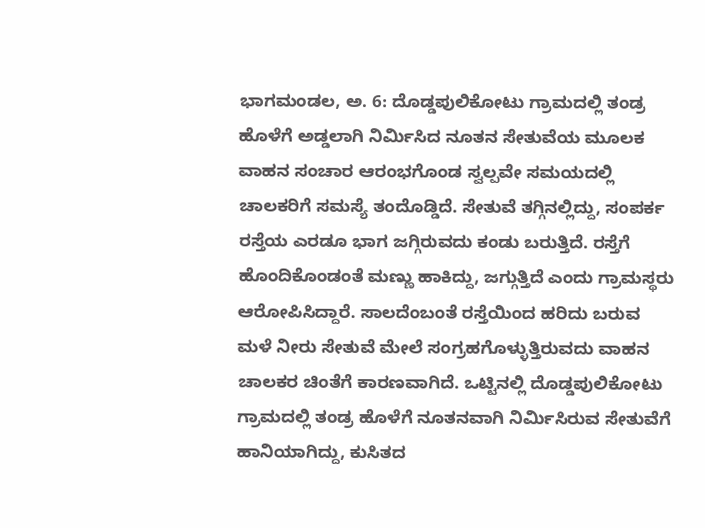ಭಾಗಮಂಡಲ, ಅ. 6: ದೊಡ್ಡಪುಲಿಕೋಟು ಗ್ರಾಮದಲ್ಲಿ ತಂಡ್ರ ಹೊಳೆಗೆ ಅಡ್ಡಲಾಗಿ ನಿರ್ಮಿಸಿದ ನೂತನ ಸೇತುವೆಯ ಮೂಲಕ ವಾಹನ ಸಂಚಾರ ಆರಂಭಗೊಂಡ ಸ್ವಲ್ಪವೇ ಸಮಯದಲ್ಲಿ ಚಾಲಕರಿಗೆ ಸಮಸ್ಯೆ ತಂದೊಡ್ಡಿದೆ. ಸೇತುವೆ ತಗ್ಗಿನಲ್ಲಿದ್ದು, ಸಂಪರ್ಕ ರಸ್ತೆಯ ಎರಡೂ ಭಾಗ ಜಗ್ಗಿರುವದು ಕಂಡು ಬರುತ್ತಿದೆ. ರಸ್ತೆಗೆ ಹೊಂದಿಕೊಂಡಂತೆ ಮಣ್ಣು ಹಾಕಿದ್ದು, ಜಗ್ಗುತ್ತಿದೆ ಎಂದು ಗ್ರಾಮಸ್ಥರು ಆರೋಪಿಸಿದ್ದಾರೆ. ಸಾಲದೆಂಬಂತೆ ರಸ್ತೆಯಿಂದ ಹರಿದು ಬರುವ ಮಳೆ ನೀರು ಸೇತುವೆ ಮೇಲೆ ಸಂಗ್ರಹಗೊಳ್ಳುತ್ತಿರುವದು ವಾಹನ ಚಾಲಕರ ಚಿಂತೆಗೆ ಕಾರಣವಾಗಿದೆ. ಒಟ್ಟಿನಲ್ಲಿ ದೊಡ್ಡಪುಲಿಕೋಟು ಗ್ರಾಮದಲ್ಲಿ ತಂಡ್ರ ಹೊಳೆಗೆ ನೂತನವಾಗಿ ನಿರ್ಮಿಸಿರುವ ಸೇತುವೆಗೆ ಹಾನಿಯಾಗಿದ್ದು, ಕುಸಿತದ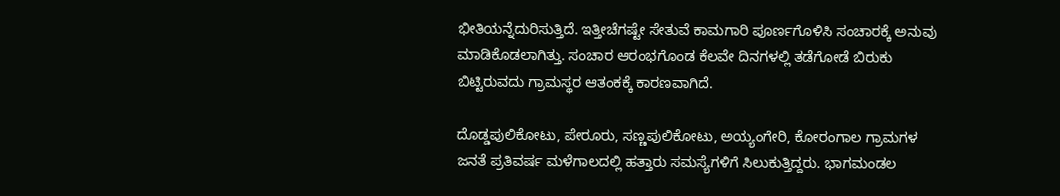ಭೀತಿಯನ್ನೆದುರಿಸುತ್ತಿದೆ. ಇತ್ತೀಚೆಗಷ್ಟೇ ಸೇತುವೆ ಕಾಮಗಾರಿ ಪೂರ್ಣಗೊಳಿಸಿ ಸಂಚಾರಕ್ಕೆ ಅನುವು ಮಾಡಿಕೊಡಲಾಗಿತ್ತು. ಸಂಚಾರ ಆರಂಭಗೊಂಡ ಕೆಲವೇ ದಿನಗಳಲ್ಲಿ ತಡೆಗೋಡೆ ಬಿರುಕು ಬಿಟ್ಟಿರುವದು ಗ್ರಾಮಸ್ಥರ ಆತಂಕಕ್ಕೆ ಕಾರಣವಾಗಿದೆ.

ದೊಡ್ಡಪುಲಿಕೋಟು, ಪೇರೂರು, ಸಣ್ಣಪುಲಿಕೋಟು, ಅಯ್ಯಂಗೇರಿ, ಕೋರಂಗಾಲ ಗ್ರಾಮಗಳ ಜನತೆ ಪ್ರತಿವರ್ಷ ಮಳೆಗಾಲದಲ್ಲಿ ಹತ್ತಾರು ಸಮಸ್ಯೆಗಳಿಗೆ ಸಿಲುಕುತ್ತಿದ್ದರು. ಭಾಗಮಂಡಲ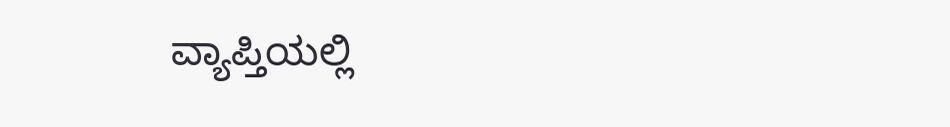ವ್ಯಾಪ್ತಿಯಲ್ಲಿ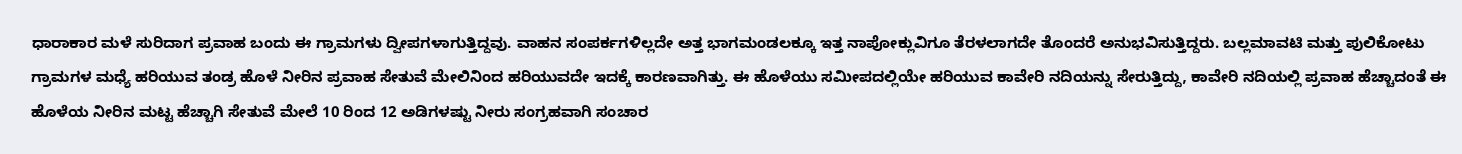ಧಾರಾಕಾರ ಮಳೆ ಸುರಿದಾಗ ಪ್ರವಾಹ ಬಂದು ಈ ಗ್ರಾಮಗಳು ದ್ವೀಪಗಳಾಗುತ್ತಿದ್ದವು. ವಾಹನ ಸಂಪರ್ಕಗಳಿಲ್ಲದೇ ಅತ್ತ ಭಾಗಮಂಡಲಕ್ಕೂ ಇತ್ತ ನಾಪೋಕ್ಲುವಿಗೂ ತೆರಳಲಾಗದೇ ತೊಂದರೆ ಅನುಭವಿಸುತ್ತಿದ್ದರು. ಬಲ್ಲಮಾವಟಿ ಮತ್ತು ಪುಲಿಕೋಟು ಗ್ರಾಮಗಳ ಮಧ್ಯೆ ಹರಿಯುವ ತಂಡ್ರ ಹೊಳೆ ನೀರಿನ ಪ್ರವಾಹ ಸೇತುವೆ ಮೇಲಿನಿಂದ ಹರಿಯುವದೇ ಇದಕ್ಕೆ ಕಾರಣವಾಗಿತ್ತು. ಈ ಹೊಳೆಯು ಸಮೀಪದಲ್ಲಿಯೇ ಹರಿಯುವ ಕಾವೇರಿ ನದಿಯನ್ನು ಸೇರುತ್ತಿದ್ದು, ಕಾವೇರಿ ನದಿಯಲ್ಲಿ ಪ್ರವಾಹ ಹೆಚ್ಚಾದಂತೆ ಈ ಹೊಳೆಯ ನೀರಿನ ಮಟ್ಟ ಹೆಚ್ಚಾಗಿ ಸೇತುವೆ ಮೇಲೆ 10 ರಿಂದ 12 ಅಡಿಗಳಷ್ಟು ನೀರು ಸಂಗ್ರಹವಾಗಿ ಸಂಚಾರ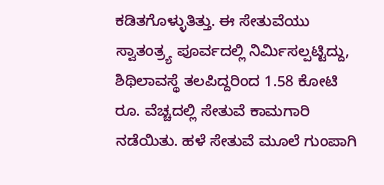ಕಡಿತಗೊಳ್ಳುತಿತ್ತು. ಈ ಸೇತುವೆಯು ಸ್ವಾತಂತ್ರ್ಯ ಪೂರ್ವದಲ್ಲಿ ನಿರ್ಮಿಸಲ್ಪಟ್ಟಿದ್ದು, ಶಿಥಿಲಾವಸ್ಥೆ ತಲಪಿದ್ದರಿಂದ 1.58 ಕೋಟಿ ರೂ. ವೆಚ್ಚದಲ್ಲಿ ಸೇತುವೆ ಕಾಮಗಾರಿ ನಡೆಯಿತು. ಹಳೆ ಸೇತುವೆ ಮೂಲೆ ಗುಂಪಾಗಿ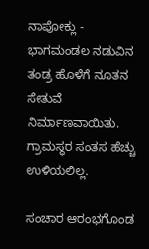ನಾಪೋಕ್ಲು - ಭಾಗಮಂಡಲ ನಡುವಿನ ತಂಡ್ರ ಹೊಳೆಗೆ ನೂತನ ಸೇತುವೆ ನಿರ್ಮಾಣವಾಯಿತು. ಗ್ರಾಮಸ್ಥರ ಸಂತಸ ಹೆಚ್ಚು ಉಳಿಯಲಿಲ್ಲ.

ಸಂಚಾರ ಆರಂಭಗೊಂಡ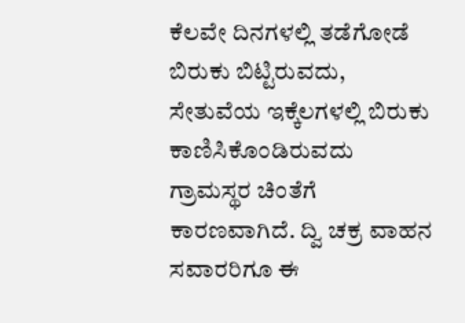ಕೆಲವೇ ದಿನಗಳಲ್ಲಿ ತಡೆಗೋಡೆ ಬಿರುಕು ಬಿಟ್ಟಿರುವದು, ಸೇತುವೆಯ ಇಕ್ಕೆಲಗಳಲ್ಲಿ ಬಿರುಕು ಕಾಣಿಸಿಕೊಂಡಿರುವದು ಗ್ರಾಮಸ್ಥರ ಚಿಂತೆಗೆ ಕಾರಣವಾಗಿದೆ. ದ್ವಿ ಚಕ್ರ ವಾಹನ ಸವಾರರಿಗೂ ಈ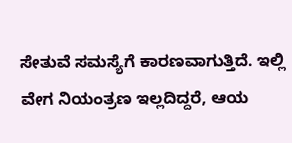ಸೇತುವೆ ಸಮಸ್ಯೆಗೆ ಕಾರಣವಾಗುತ್ತಿದೆ. ಇಲ್ಲಿ ವೇಗ ನಿಯಂತ್ರಣ ಇಲ್ಲದಿದ್ದರೆ, ಆಯ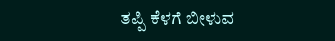ತಪ್ಪಿ ಕೆಳಗೆ ಬೀಳುವ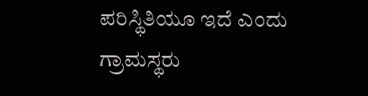ಪರಿಸ್ಥಿತಿಯೂ ಇದೆ ಎಂದು ಗ್ರಾಮಸ್ಥರು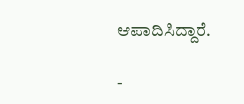ಆಪಾದಿಸಿದ್ದಾರೆ.

-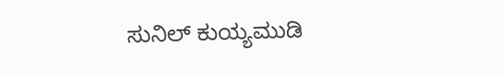ಸುನಿಲ್ ಕುಯ್ಯಮುಡಿ